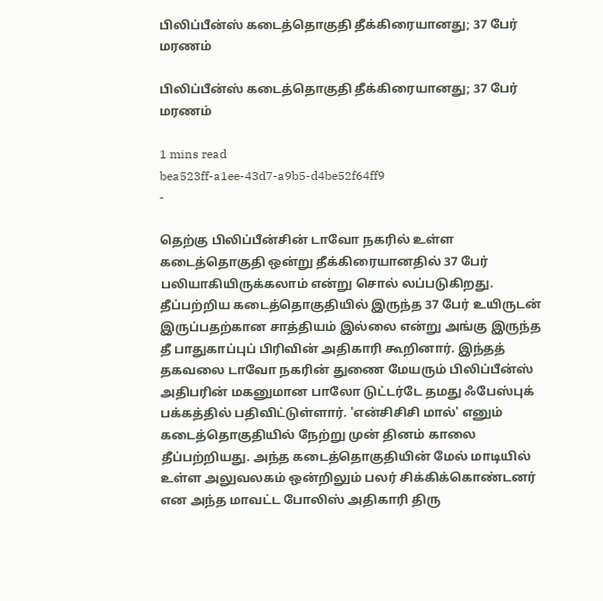பிலிப்பீன்ஸ் கடைத்தொகுதி தீக்கிரையானது; 37 பேர் மரணம்

பிலிப்பீன்ஸ் கடைத்தொகுதி தீக்கிரையானது; 37 பேர் மரணம்

1 mins read
bea523ff-a1ee-43d7-a9b5-d4be52f64ff9
-

தெற்கு பிலிப்பீன்சின் டாவோ நகரில் உள்ள கடைத்தொகுதி ஒன்று தீக்கிரையானதில் 37 பேர் பலியாகியிருக்கலாம் என்று சொல் லப்படுகிறது. தீப்பற்றிய கடைத்தொகுதியில் இருந்த 37 பேர் உயிருடன் இருப்பதற்கான சாத்தியம் இல்லை என்று அங்கு இருந்த தீ பாதுகாப்புப் பிரிவின் அதிகாரி கூறினார். இந்தத் தகவலை டாவோ நகரின் துணை மேயரும் பிலிப்பீன்ஸ் அதிபரின் மகனுமான பாலோ டுட்டர்டே தமது ஃபேஸ்புக் பக்கத்தில் பதிவிட்டுள்ளார். 'என்சிசிசி மால்' எனும் கடைத்தொகுதியில் நேற்று முன் தினம் காலை தீப்பற்றியது. அந்த கடைத்தொகுதியின் மேல் மாடியில் உள்ள அலுவலகம் ஒன்றிலும் பலர் சிக்கிக்கொண்டனர் என அந்த மாவட்ட போலிஸ் அதிகாரி திரு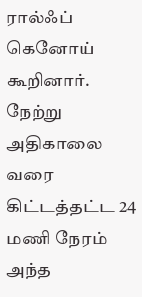ரால்ஃப் கெனோய் கூறினார். நேற்று அதிகாலை வரை கிட்டத்தட்ட 24 மணி நேரம் அந்த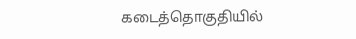கடைத்தொகுதியில்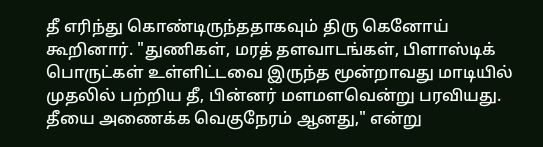தீ எரிந்து கொண்டிருந்ததாகவும் திரு கெனோய் கூறினார். "துணிகள், மரத் தளவாடங்கள், பிளாஸ்டிக் பொருட்கள் உள்ளிட்டவை இருந்த மூன்றாவது மாடியில் முதலில் பற்றிய தீ, பின்னர் மளமளவென்று பரவியது. தீயை அணைக்க வெகுநேரம் ஆனது," என்று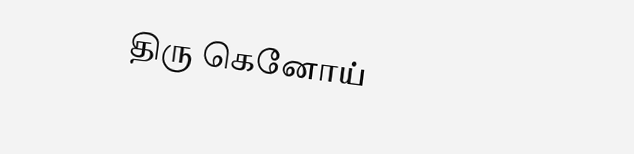திரு கெனோய்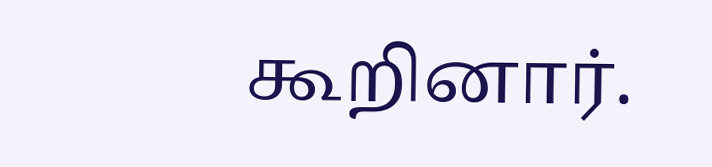கூறினார்.